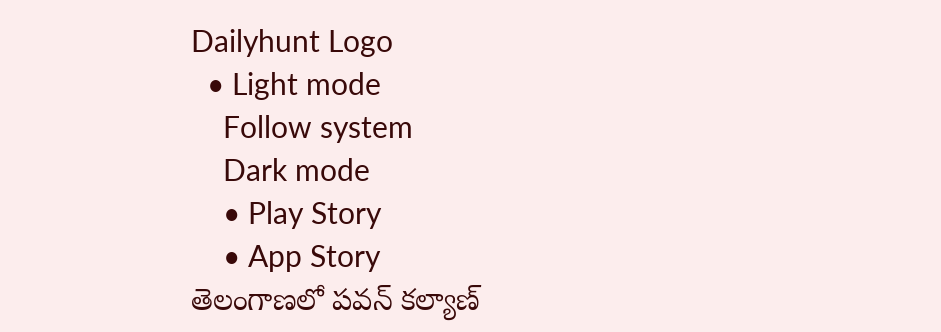Dailyhunt Logo
  • Light mode
    Follow system
    Dark mode
    • Play Story
    • App Story
తెలంగాణలో పవన్ కల్యాణ్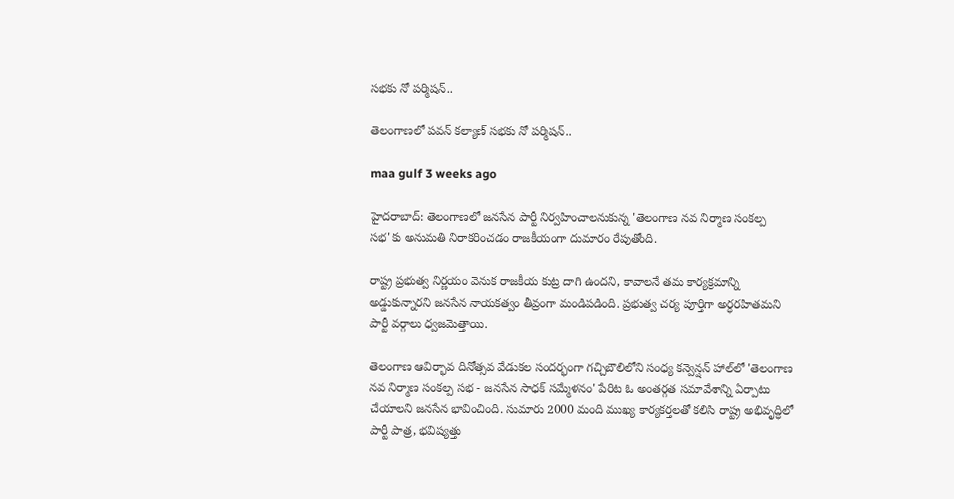సభకు నో పర్మిషన్..

తెలంగాణలో పవన్ కల్యాణ్ సభకు నో పర్మిషన్..

maa gulf 3 weeks ago

హైదరాబాద్: తెలంగాణలో జనసేన పార్టీ నిర్వహించాలనుకున్న 'తెలంగాణ నవ నిర్మాణ సంకల్ప సభ'కు అనుమతి నిరాకరించడం రాజకీయంగా దుమారం రేపుతోంది.

రాష్ట్ర ప్రభుత్వ నిర్ణయం వెనుక రాజకీయ కుట్ర దాగి ఉందని, కావాలనే తమ కార్యక్రమాన్ని అడ్డుకున్నారని జనసేన నాయకత్వం తీవ్రంగా మండిపడింది. ప్రభుత్వ చర్య పూర్తిగా అర్ధరహితమని పార్టీ వర్గాలు ధ్వజమెత్తాయి.

తెలంగాణ ఆవిర్భావ దినోత్సవ వేడుకల సందర్భంగా గచ్చిబౌలిలోని సంధ్య కన్వెన్షన్ హాల్‌లో 'తెలంగాణ నవ నిర్మాణ సంకల్ప సభ - జనసేన సాధక్ సమ్మేళనం' పేరిట ఓ అంతర్గత సమావేశాన్ని ఏర్పాటు చేయాలని జనసేన భావించింది. సుమారు 2000 మంది ముఖ్య కార్యకర్తలతో కలిసి రాష్ట్ర అభివృద్ధిలో పార్టీ పాత్ర, భవిష్యత్తు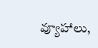వ్యూహాలు,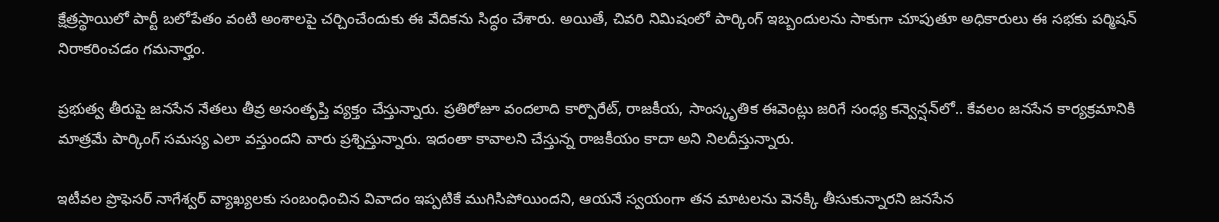క్షేత్రస్థాయిలో పార్టీ బలోపేతం వంటి అంశాలపై చర్చించేందుకు ఈ వేదికను సిద్ధం చేశారు. అయితే, చివరి నిమిషంలో పార్కింగ్ ఇబ్బందులను సాకుగా చూపుతూ అధికారులు ఈ సభకు పర్మిషన్ నిరాకరించడం గమనార్హం.

ప్రభుత్వ తీరుపై జనసేన నేతలు తీవ్ర అసంతృప్తి వ్యక్తం చేస్తున్నారు. ప్రతిరోజూ వందలాది కార్పొరేట్, రాజకీయ, సాంస్కృతిక ఈవెంట్లు జరిగే సంధ్య కన్వెన్షన్‌లో.. కేవలం జనసేన కార్యక్రమానికి మాత్రమే పార్కింగ్ సమస్య ఎలా వస్తుందని వారు ప్రశ్నిస్తున్నారు. ఇదంతా కావాలని చేస్తున్న రాజకీయం కాదా అని నిలదీస్తున్నారు.

ఇటీవల ప్రొఫెసర్ నాగేశ్వర్ వ్యాఖ్యలకు సంబంధించిన వివాదం ఇప్పటికే ముగిసిపోయిందని, ఆయనే స్వయంగా తన మాటలను వెనక్కి తీసుకున్నారని జనసేన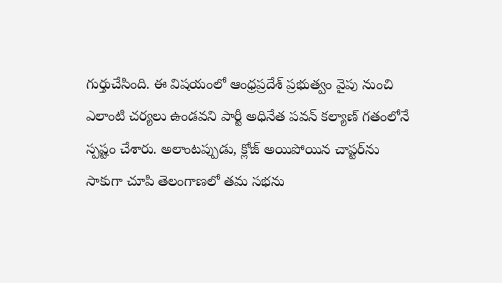గుర్తుచేసింది. ఈ విషయంలో ఆంధ్రప్రదేశ్ ప్రభుత్వం వైపు నుంచి ఎలాంటి చర్యలు ఉండవని పార్టీ అధినేత పవన్ కల్యాణ్ గతంలోనే స్పష్టం చేశారు. అలాంటప్పుడు, క్లోజ్ అయిపోయిన చాప్టర్‌ను సాకుగా చూపి తెలంగాణలో తమ సభను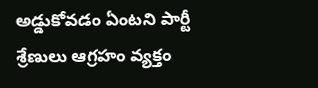అడ్డుకోవడం ఏంటని పార్టీ శ్రేణులు ఆగ్రహం వ్యక్తం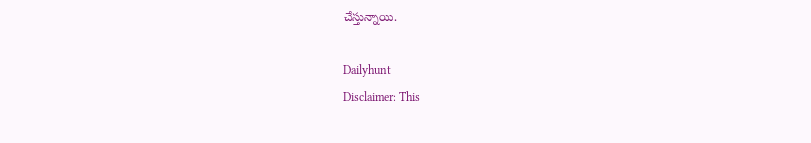చేస్తున్నాయి.

Dailyhunt
Disclaimer: This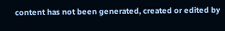content has not been generated, created or edited by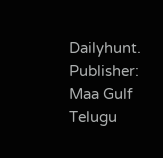Dailyhunt. Publisher: Maa Gulf Telugu